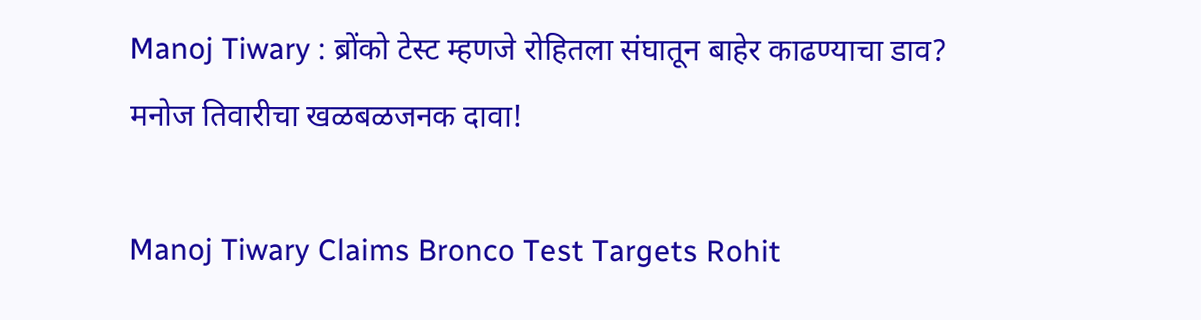Manoj Tiwary : ब्रोंको टेस्ट म्हणजे रोहितला संघातून बाहेर काढण्याचा डाव? मनोज तिवारीचा खळबळजनक दावा!

Manoj Tiwary Claims Bronco Test Targets Rohit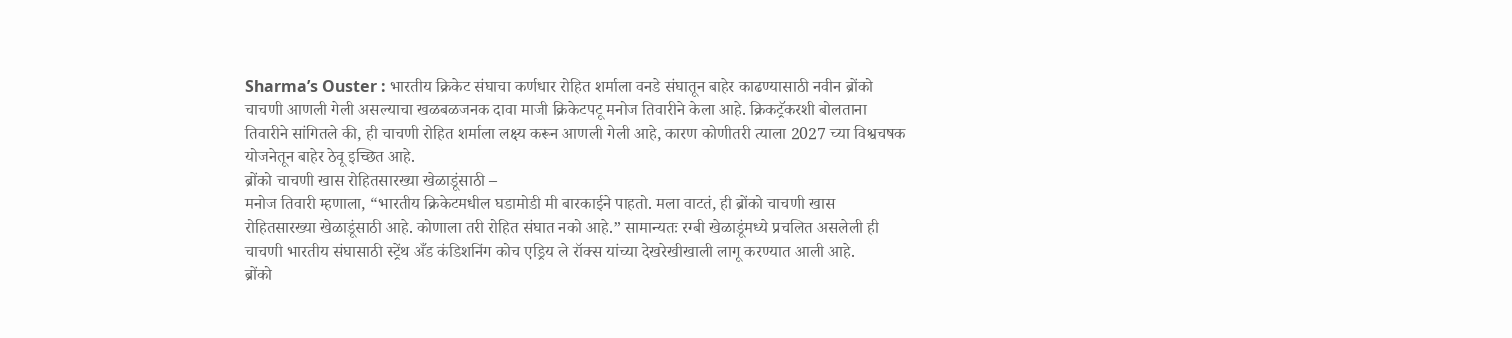Sharma’s Ouster : भारतीय क्रिकेट संघाचा कर्णधार रोहित शर्माला वनडे संघातून बाहेर काढण्यासाठी नवीन ब्रोंको चाचणी आणली गेली असल्याचा खळबळजनक दावा माजी क्रिकेटपटू मनोज तिवारीने केला आहे. क्रिकट्रॅकरशी बोलताना तिवारीने सांगितले की, ही चाचणी रोहित शर्माला लक्ष्य करून आणली गेली आहे, कारण कोणीतरी त्याला 2027 च्या विश्वचषक योजनेतून बाहेर ठेवू इच्छित आहे.
ब्रोंको चाचणी खास रोहितसारख्या खेळाडूंसाठी –
मनोज तिवारी म्हणाला, “भारतीय क्रिकेटमधील घडामोडी मी बारकाईने पाहतो. मला वाटतं, ही ब्रोंको चाचणी खास रोहितसारख्या खेळाडूंसाठी आहे. कोणाला तरी रोहित संघात नको आहे.” सामान्यतः रग्बी खेळाडूंमध्ये प्रचलित असलेली ही चाचणी भारतीय संघासाठी स्ट्रेंथ अँड कंडिशनिंग कोच एड्रिय ले रॉक्स यांच्या देखरेखीखाली लागू करण्यात आली आहे.
ब्रोंको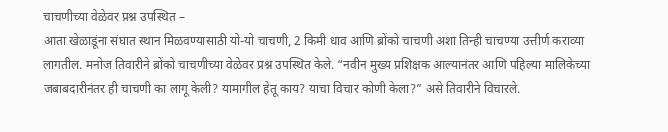चाचणीच्या वेळेवर प्रश्न उपस्थित –
आता खेळाडूंना संघात स्थान मिळवण्यासाठी यो-यो चाचणी, 2 किमी धाव आणि ब्रोंको चाचणी अशा तिन्ही चाचण्या उत्तीर्ण कराव्या लागतील. मनोज तिवारीने ब्रोंको चाचणीच्या वेळेवर प्रश्न उपस्थित केले. “नवीन मुख्य प्रशिक्षक आल्यानंतर आणि पहिल्या मालिकेच्या जबाबदारीनंतर ही चाचणी का लागू केली? यामागील हेतू काय? याचा विचार कोणी केला?” असे तिवारीने विचारले.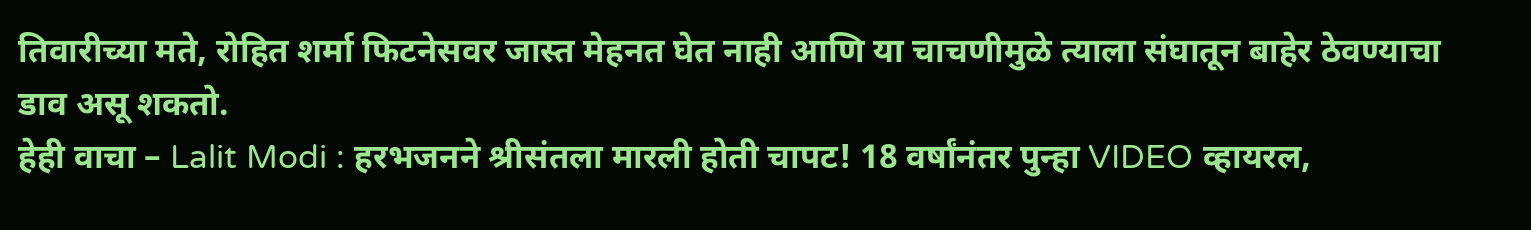तिवारीच्या मते, रोहित शर्मा फिटनेसवर जास्त मेहनत घेत नाही आणि या चाचणीमुळे त्याला संघातून बाहेर ठेवण्याचा डाव असू शकतो.
हेही वाचा – Lalit Modi : हरभजनने श्रीसंतला मारली होती चापट! 18 वर्षांनंतर पुन्हा VIDEO व्हायरल,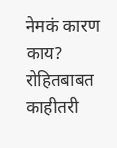नेमकं कारण काय?
रोहितबाबत काहीतरी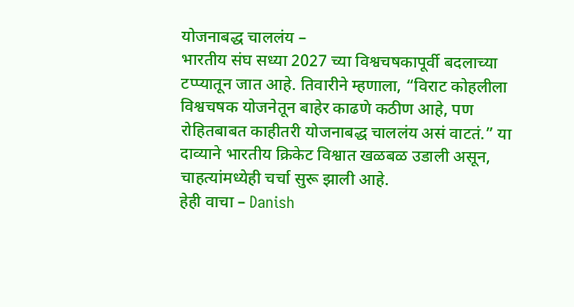योजनाबद्ध चाललंय –
भारतीय संघ सध्या 2027 च्या विश्वचषकापूर्वी बदलाच्या टप्प्यातून जात आहे. तिवारीने म्हणाला, “विराट कोहलीला विश्वचषक योजनेतून बाहेर काढणे कठीण आहे, पण रोहितबाबत काहीतरी योजनाबद्ध चाललंय असं वाटतं.” या दाव्याने भारतीय क्रिकेट विश्वात खळबळ उडाली असून, चाहत्यांमध्येही चर्चा सुरू झाली आहे.
हेही वाचा – Danish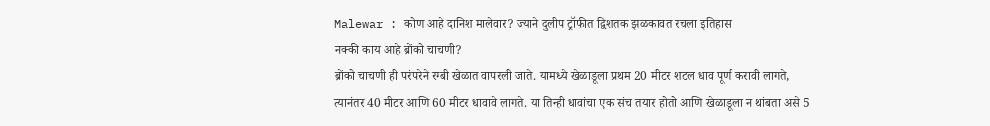Malewar : कोण आहे दानिश मालेवार? ज्याने दुलीप ट्रॉफीत द्विशतक झळकावत रचला इतिहास
नक्की काय आहे ब्रोंको चाचणी?
ब्रोंको चाचणी ही परंपरेने रग्बी खेळात वापरली जाते. यामध्ये खेळाडूला प्रथम 20 मीटर शटल धाव पूर्ण करावी लागते, त्यानंतर 40 मीटर आणि 60 मीटर धावावे लागते. या तिन्ही धावांचा एक संच तयार होतो आणि खेळाडूला न थांबता असे 5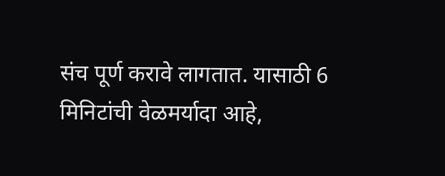संच पूर्ण करावे लागतात. यासाठी 6 मिनिटांची वेळमर्यादा आहे,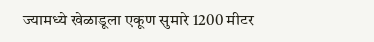ज्यामध्ये खेळाडूला एकूण सुमारे 1200 मीटर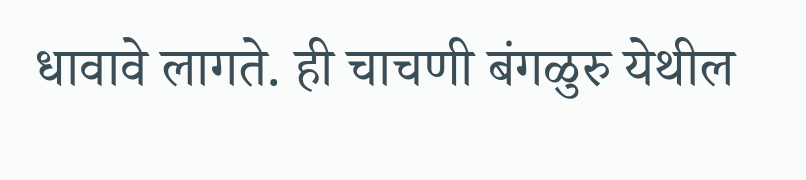धावावे लागते. ही चाचणी बंगळुरु येथील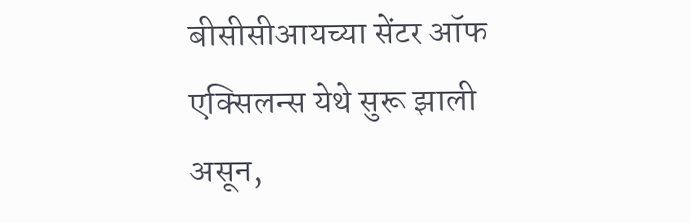बीसीसीआयच्या सेंटर ऑफ एक्सिलन्स येथे सुरू झाली असून,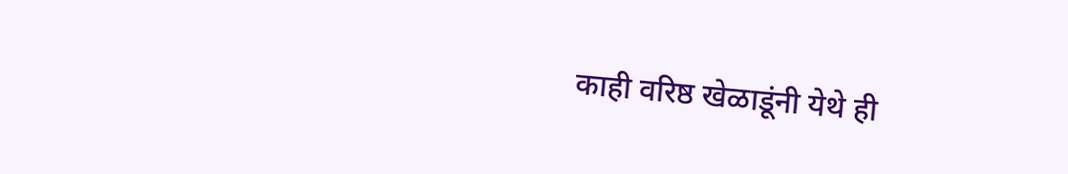काही वरिष्ठ खेळाडूंनी येथे ही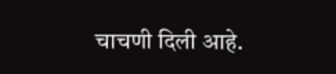चाचणी दिली आहे.